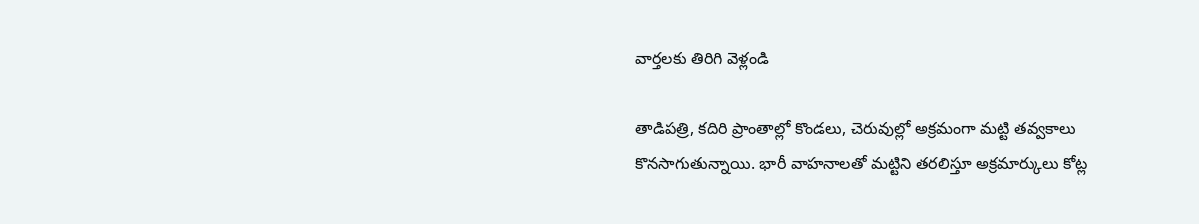వార్తలకు తిరిగి వెళ్లండి

తాడిపత్రి, కదిరి ప్రాంతాల్లో కొండలు, చెరువుల్లో అక్రమంగా మట్టి తవ్వకాలు కొనసాగుతున్నాయి. భారీ వాహనాలతో మట్టిని తరలిస్తూ అక్రమార్కులు కోట్ల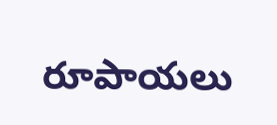రూపాయలు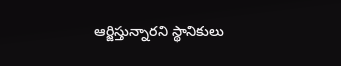ఆర్జిస్తున్నారని స్థానికులు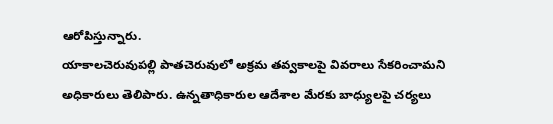ఆరోపిస్తున్నారు.
యాకాలచెరువుపల్లి పాతచెరువులో అక్రమ తవ్వకాలపై వివరాలు సేకరించామని అధికారులు తెలిపారు. ఉన్నతాధికారుల ఆదేశాల మేరకు బాధ్యులపై చర్యలు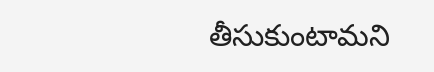తీసుకుంటామని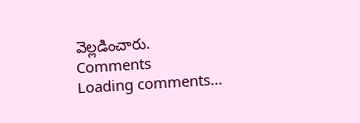వెల్లడించారు.
Comments
Loading comments...